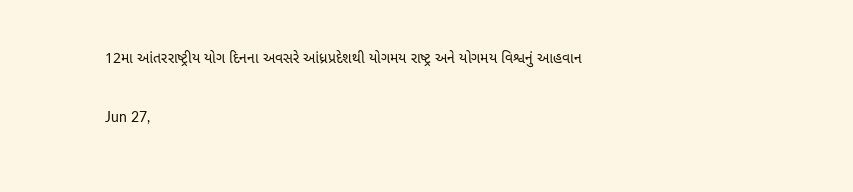12મા આંતરરાષ્ટ્રીય યોગ દિનના અવસરે આંધ્રપ્રદેશથી યોગમય રાષ્ટ્ર અને યોગમય વિશ્વનું આહવાન

Jun 27,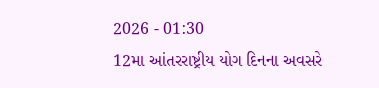2026 - 01:30
12મા આંતરરાષ્ટ્રીય યોગ દિનના અવસરે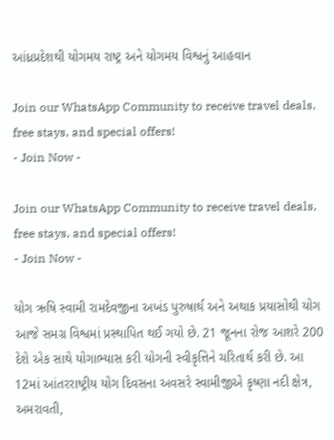આંધ્રપ્રદેશથી યોગમય રાષ્ટ્ર અને યોગમય વિશ્વનું આહવાન

Join our WhatsApp Community to receive travel deals, free stays, and special offers!
- Join Now -

Join our WhatsApp Community to receive travel deals, free stays, and special offers!
- Join Now -

યોગ ઋષિ સ્વામી રામદેવજીના અખંડ પુરુષાર્થ અને અથાક પ્રયાસોથી યોગ આજે સમગ્ર વિશ્વમાં પ્રસ્થાપિત થઈ ગયો છે. 21 જૂનના રોજ આશરે 200 દેશે એક સાથે યોગાભ્યાસ કરી યોગની સ્વીકૃત્તિને ચરિતાર્થ કરી છે. આ 12માં આંતરરાષ્ટ્રીય યોગ દિવસના અવસરે સ્વામીજીએ કૃષ્ણા નદી ક્ષેત્ર, અમરાવતી,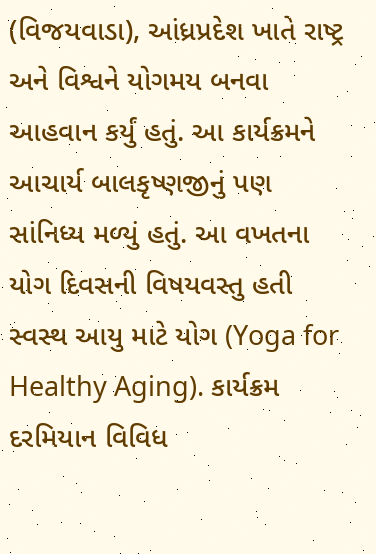(વિજયવાડા), આંધ્રપ્રદેશ ખાતે રાષ્ટ્ર અને વિશ્વને યોગમય બનવા આહવાન કર્યું હતું. આ કાર્યક્રમને આચાર્ય બાલકૃષ્ણજીનું પણ સાંનિધ્ય મળ્યું હતું. આ વખતના યોગ દિવસની વિષયવસ્તુ હતી સ્વસ્થ આયુ માટે યોગ (Yoga for Healthy Aging). કાર્યક્રમ દરમિયાન વિવિધ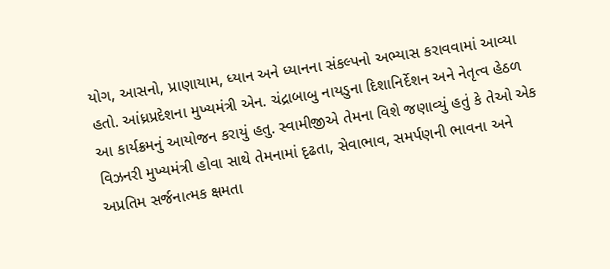યોગ, આસનો, પ્રાણાયામ, ધ્યાન અને ધ્યાનના સંકલ્પનો અભ્યાસ કરાવવામાં આવ્યા હતો. આંધ્રપ્રદેશના મુખ્યમંત્રી એન. ચંદ્રાબાબુ નાયડુના દિશાનિર્દેશન અને નેતૃત્વ હેઠળ આ કાર્યક્રમનું આયોજન કરાયું હતુ. સ્વામીજીએ તેમના વિશે જણાવ્યું હતું કે તેઓ એક વિઝનરી મુખ્યમંત્રી હોવા સાથે તેમનામાં દૃઢતા, સેવાભાવ, સમર્પણની ભાવના અને અપ્રતિમ સર્જનાત્મક ક્ષમતા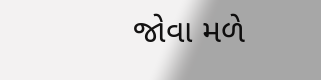જોવા મળે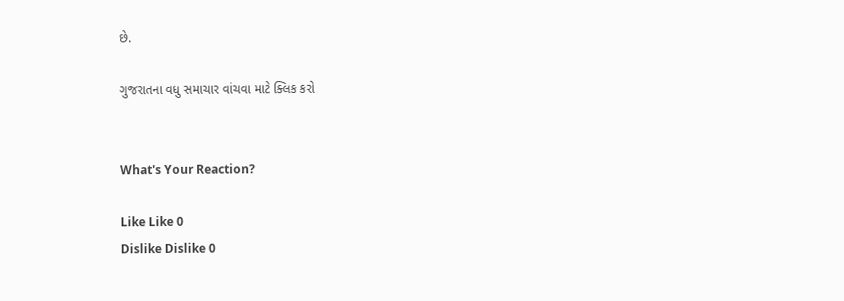છે.

ગુજરાતના વધુ સમાચાર વાંચવા માટે ક્લિક કરો


What's Your Reaction?

Like Like 0
Dislike Dislike 0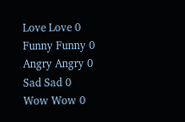Love Love 0
Funny Funny 0
Angry Angry 0
Sad Sad 0
Wow Wow 0